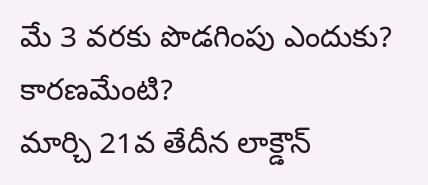మే 3 వరకు పొడగింపు ఎందుకు? కారణమేంటి?
మార్చి 21వ తేదీన లాక్డౌన్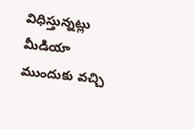విధిస్తున్నట్లు మీడియా ముందుకు వచ్చి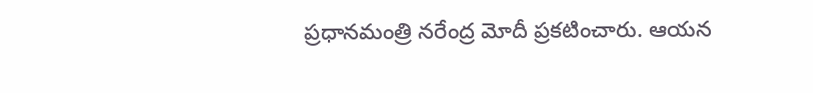ప్రధానమంత్రి నరేంద్ర మోదీ ప్రకటించారు. ఆయన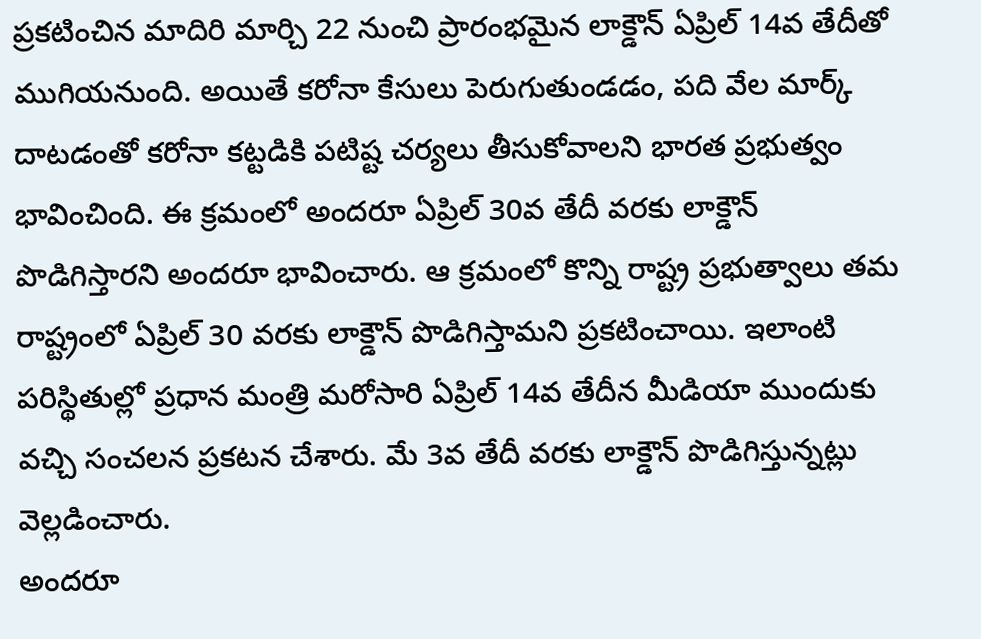ప్రకటించిన మాదిరి మార్చి 22 నుంచి ప్రారంభమైన లాక్డౌన్ ఏప్రిల్ 14వ తేదీతో ముగియనుంది. అయితే కరోనా కేసులు పెరుగుతుండడం, పది వేల మార్క్ దాటడంతో కరోనా కట్టడికి పటిష్ట చర్యలు తీసుకోవాలని భారత ప్రభుత్వం భావించింది. ఈ క్రమంలో అందరూ ఏప్రిల్ 30వ తేదీ వరకు లాక్డౌన్ పొడిగిస్తారని అందరూ భావించారు. ఆ క్రమంలో కొన్ని రాష్ట్ర ప్రభుత్వాలు తమ రాష్ట్రంలో ఏప్రిల్ 30 వరకు లాక్డౌన్ పొడిగిస్తామని ప్రకటించాయి. ఇలాంటి పరిస్థితుల్లో ప్రధాన మంత్రి మరోసారి ఏప్రిల్ 14వ తేదీన మీడియా ముందుకు వచ్చి సంచలన ప్రకటన చేశారు. మే 3వ తేదీ వరకు లాక్డౌన్ పొడిగిస్తున్నట్లు వెల్లడించారు.
అందరూ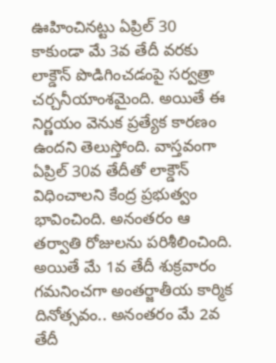ఊహించినట్టు ఏప్రిల్ 30 కాకుండా మే 3వ తేదీ వరకు లాక్డౌన్ పొడిగించడంపై సర్వత్రా చర్చనీయాంశమైంది. అయితే ఈ నిర్ణయం వెనుక ప్రత్యేక కారణం ఉందని తెలుస్తోంది. వాస్తవంగా ఏప్రిల్ 30వ తేదీతో లాక్డౌన్ విధించాలని కేంద్ర ప్రభుత్వం భావించింది. అనంతరం ఆ తర్వాతి రోజులను పరిశీలించింది. అయితే మే 1వ తేదీ శుక్రవారం గమనించగా అంతర్జాతీయ కార్మిక దినోత్సవం.. అనంతరం మే 2వ తేదీ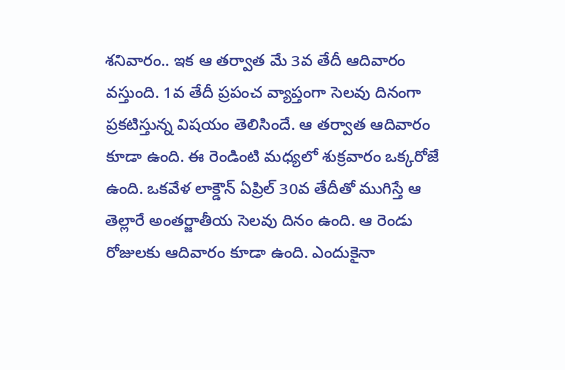శనివారం.. ఇక ఆ తర్వాత మే 3వ తేదీ ఆదివారం వస్తుంది. 1వ తేదీ ప్రపంచ వ్యాప్తంగా సెలవు దినంగా ప్రకటిస్తున్న విషయం తెలిసిందే. ఆ తర్వాత ఆదివారం కూడా ఉంది. ఈ రెండింటి మధ్యలో శుక్రవారం ఒక్కరోజే ఉంది. ఒకవేళ లాక్డౌన్ ఏప్రిల్ 30వ తేదీతో ముగిస్తే ఆ తెల్లారే అంతర్జాతీయ సెలవు దినం ఉంది. ఆ రెండు రోజులకు ఆదివారం కూడా ఉంది. ఎందుకైనా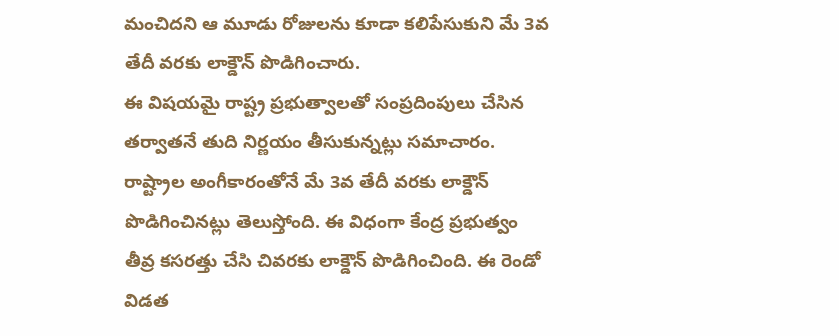మంచిదని ఆ మూడు రోజులను కూడా కలిపేసుకుని మే 3వ తేదీ వరకు లాక్డౌన్ పొడిగించారు.
ఈ విషయమై రాష్ట్ర ప్రభుత్వాలతో సంప్రదింపులు చేసిన తర్వాతనే తుది నిర్ణయం తీసుకున్నట్లు సమాచారం. రాష్ట్రాల అంగీకారంతోనే మే 3వ తేదీ వరకు లాక్డౌన్ పొడిగించినట్లు తెలుస్తోంది. ఈ విధంగా కేంద్ర ప్రభుత్వం తీవ్ర కసరత్తు చేసి చివరకు లాక్డౌన్ పొడిగించింది. ఈ రెండో విడత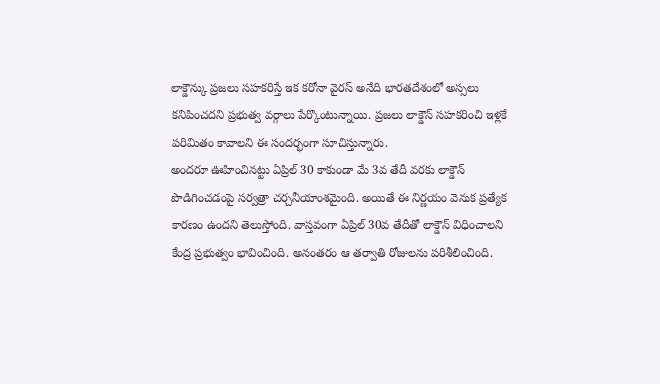లాక్డౌన్కు ప్రజలు సహకరిస్తే ఇక కరోనా వైరస్ అనేది భారతదేశంలో అస్సలు కనిపించదని ప్రభుత్వ వర్గాలు పేర్కొంటున్నాయి. ప్రజలు లాక్డౌన్ సహకరించి ఇళ్లకే పరిమితం కావాలని ఈ సందర్భంగా సూచిస్తున్నారు.
అందరూ ఊహించినట్టు ఏప్రిల్ 30 కాకుండా మే 3వ తేదీ వరకు లాక్డౌన్ పొడిగించడంపై సర్వత్రా చర్చనీయాంశమైంది. అయితే ఈ నిర్ణయం వెనుక ప్రత్యేక కారణం ఉందని తెలుస్తోంది. వాస్తవంగా ఏప్రిల్ 30వ తేదీతో లాక్డౌన్ విధించాలని కేంద్ర ప్రభుత్వం భావించింది. అనంతరం ఆ తర్వాతి రోజులను పరిశీలించింది.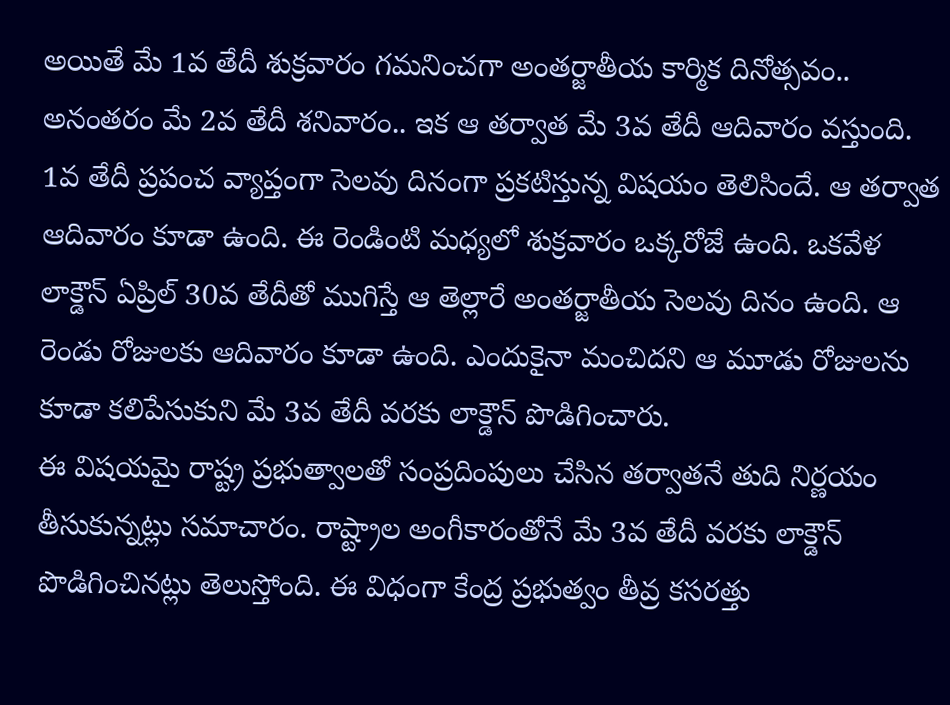అయితే మే 1వ తేదీ శుక్రవారం గమనించగా అంతర్జాతీయ కార్మిక దినోత్సవం.. అనంతరం మే 2వ తేదీ శనివారం.. ఇక ఆ తర్వాత మే 3వ తేదీ ఆదివారం వస్తుంది. 1వ తేదీ ప్రపంచ వ్యాప్తంగా సెలవు దినంగా ప్రకటిస్తున్న విషయం తెలిసిందే. ఆ తర్వాత ఆదివారం కూడా ఉంది. ఈ రెండింటి మధ్యలో శుక్రవారం ఒక్కరోజే ఉంది. ఒకవేళ లాక్డౌన్ ఏప్రిల్ 30వ తేదీతో ముగిస్తే ఆ తెల్లారే అంతర్జాతీయ సెలవు దినం ఉంది. ఆ రెండు రోజులకు ఆదివారం కూడా ఉంది. ఎందుకైనా మంచిదని ఆ మూడు రోజులను కూడా కలిపేసుకుని మే 3వ తేదీ వరకు లాక్డౌన్ పొడిగించారు.
ఈ విషయమై రాష్ట్ర ప్రభుత్వాలతో సంప్రదింపులు చేసిన తర్వాతనే తుది నిర్ణయం తీసుకున్నట్లు సమాచారం. రాష్ట్రాల అంగీకారంతోనే మే 3వ తేదీ వరకు లాక్డౌన్ పొడిగించినట్లు తెలుస్తోంది. ఈ విధంగా కేంద్ర ప్రభుత్వం తీవ్ర కసరత్తు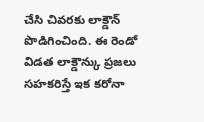చేసి చివరకు లాక్డౌన్ పొడిగించింది. ఈ రెండో విడత లాక్డౌన్కు ప్రజలు సహకరిస్తే ఇక కరోనా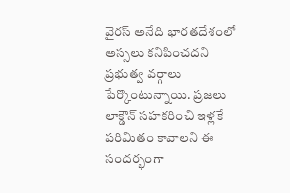వైరస్ అనేది భారతదేశంలో అస్సలు కనిపించదని ప్రభుత్వ వర్గాలు పేర్కొంటున్నాయి. ప్రజలు లాక్డౌన్ సహకరించి ఇళ్లకే పరిమితం కావాలని ఈ సందర్భంగా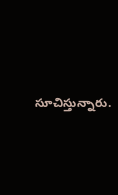సూచిస్తున్నారు.